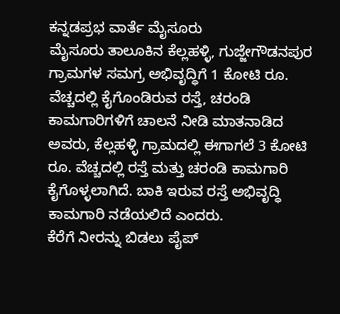ಕನ್ನಡಪ್ರಭ ವಾರ್ತೆ ಮೈಸೂರು
ಮೈಸೂರು ತಾಲೂಕಿನ ಕೆಲ್ಲಹಳ್ಳಿ, ಗುಜ್ಜೇಗೌಡನಪುರ ಗ್ರಾಮಗಳ ಸಮಗ್ರ ಅಭಿವೃದ್ಧಿಗೆ 1 ಕೋಟಿ ರೂ. ವೆಚ್ಚದಲ್ಲಿ ಕೈಗೊಂಡಿರುವ ರಸ್ತೆ, ಚರಂಡಿ ಕಾಮಗಾರಿಗಳಿಗೆ ಚಾಲನೆ ನೀಡಿ ಮಾತನಾಡಿದ ಅವರು, ಕೆಲ್ಲಹಳ್ಳಿ ಗ್ರಾಮದಲ್ಲಿ ಈಗಾಗಲೆ 3 ಕೋಟಿ ರೂ. ವೆಚ್ಚದಲ್ಲಿ ರಸ್ತೆ ಮತ್ತು ಚರಂಡಿ ಕಾಮಗಾರಿ ಕೈಗೊಳ್ಳಲಾಗಿದೆ. ಬಾಕಿ ಇರುವ ರಸ್ತೆ ಅಭಿವೃದ್ಧಿ ಕಾಮಗಾರಿ ನಡೆಯಲಿದೆ ಎಂದರು.
ಕೆರೆಗೆ ನೀರನ್ನು ಬಿಡಲು ಪೈಪ್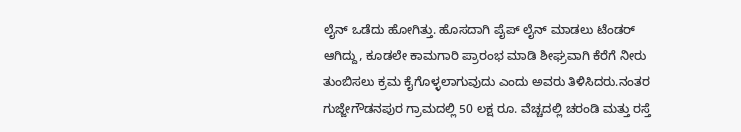ಲೈನ್ ಒಡೆದು ಹೋಗಿತ್ತು. ಹೊಸದಾಗಿ ಪೈಪ್ ಲೈನ್ ಮಾಡಲು ಟೆಂಡರ್ ಆಗಿದ್ದು, ಕೂಡಲೇ ಕಾಮಗಾರಿ ಪ್ರಾರಂಭ ಮಾಡಿ ಶೀಘ್ರವಾಗಿ ಕೆರೆಗೆ ನೀರು ತುಂಬಿಸಲು ಕ್ರಮ ಕೈಗೊಳ್ಳಲಾಗುವುದು ಎಂದು ಅವರು ತಿಳಿಸಿದರು.ನಂತರ ಗುಜ್ಜೇಗೌಡನಪುರ ಗ್ರಾಮದಲ್ಲಿ 50 ಲಕ್ಷ ರೂ. ವೆಚ್ಚದಲ್ಲಿ ಚರಂಡಿ ಮತ್ತು ರಸ್ತೆ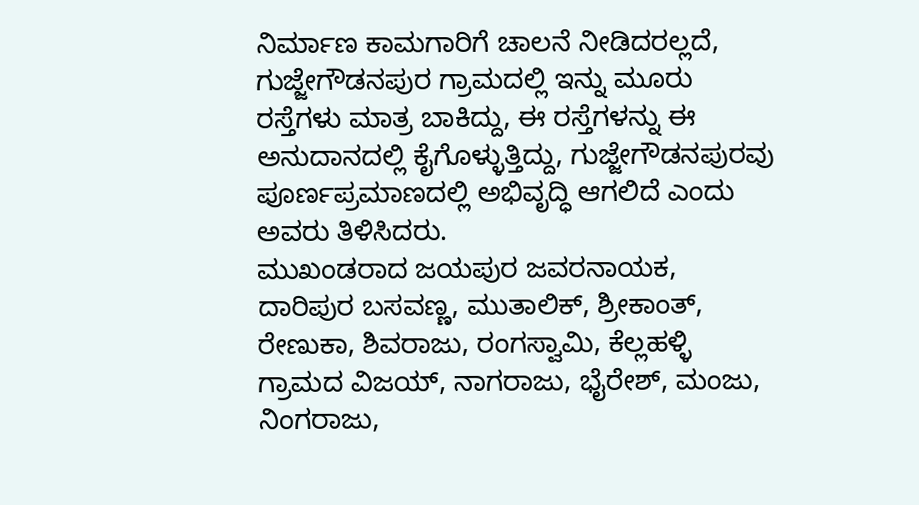ನಿರ್ಮಾಣ ಕಾಮಗಾರಿಗೆ ಚಾಲನೆ ನೀಡಿದರಲ್ಲದೆ, ಗುಜ್ಜೇಗೌಡನಪುರ ಗ್ರಾಮದಲ್ಲಿ ಇನ್ನು ಮೂರು ರಸ್ತೆಗಳು ಮಾತ್ರ ಬಾಕಿದ್ದು, ಈ ರಸ್ತೆಗಳನ್ನು ಈ ಅನುದಾನದಲ್ಲಿ ಕೈಗೊಳ್ಳುತ್ತಿದ್ದು, ಗುಜ್ಜೇಗೌಡನಪುರವು ಪೂರ್ಣಪ್ರಮಾಣದಲ್ಲಿ ಅಭಿವೃದ್ಧಿ ಆಗಲಿದೆ ಎಂದು ಅವರು ತಿಳಿಸಿದರು.
ಮುಖಂಡರಾದ ಜಯಪುರ ಜವರನಾಯಕ, ದಾರಿಪುರ ಬಸವಣ್ಣ, ಮುತಾಲಿಕ್, ಶ್ರೀಕಾಂತ್, ರೇಣುಕಾ, ಶಿವರಾಜು, ರಂಗಸ್ವಾಮಿ, ಕೆಲ್ಲಹಳ್ಳಿ ಗ್ರಾಮದ ವಿಜಯ್, ನಾಗರಾಜು, ಭೈರೇಶ್, ಮಂಜು, ನಿಂಗರಾಜು,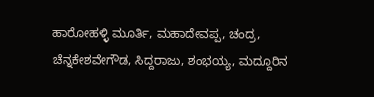ಹಾರೋಹಳ್ಳಿ ಮೂರ್ತಿ, ಮಹಾದೇವಪ್ಪ, ಚಂದ್ರ, ಚೆನ್ನಕೇಶವೇಗೌಡ, ಸಿದ್ದರಾಜು, ಶಂಭಯ್ಯ, ಮದ್ದೂರಿನ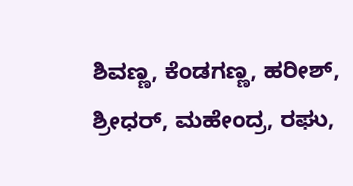ಶಿವಣ್ಣ, ಕೆಂಡಗಣ್ಣ, ಹರೀಶ್, ಶ್ರೀಧರ್, ಮಹೇಂದ್ರ, ರಘು,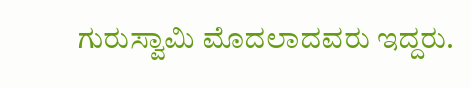ಗುರುಸ್ವಾಮಿ ಮೊದಲಾದವರು ಇದ್ದರು.